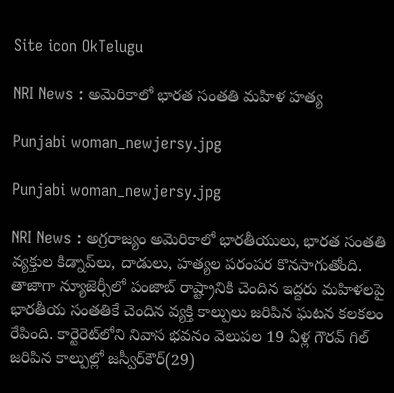Site icon OkTelugu

NRI News : అమెరికాలో భారత సంతతి మహిళ హత్య

Punjabi woman_newjersy.jpg

Punjabi woman_newjersy.jpg

NRI News : అగ్రరాజ్యం అమెరికాలో భారతీయులు, భారత సంతతి వ్యక్తుల కిడ్నాప్‌లు, దాడులు, హత్యల పరంపర కొనసాగుతోంది. తాజాగా న్యూజెర్సీలో పంజాబ్‌ రాష్ట్రానికి చెందిన ఇద్దరు మహిళలపై భారతీయ సంతతికే చెందిన వ్యక్తి కాల్పులు జరిపిన ఘటన కలకలం రేపింది. కార్టెరెట్‌లోని నివాస భవనం వెలుపల 19 ఏళ్ల గౌరవ్‌ గిల్‌ జరిపిన కాల్పుల్లో జస్వీర్‌కౌర్‌(29)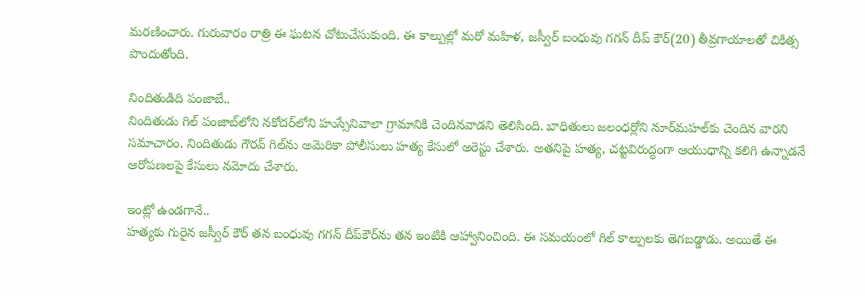మరణించారు. గురువారం రాత్రి ఈ ఘటన చోటుచేసుకుంది. ఈ కాల్పుల్లో మరో మహిళ, జస్వీర్‌ బంధువు గగన్‌ దీప్‌ కౌర్‌(20) తీవ్రగాయాలతో చికిత్స పొందుతోంది.

నిందితుడిది పంజాబే..
నిందితుడు గిల్‌ పంజాబ్‌లోని నకోదర్‌లోని హుస్సేనివాలా గ్రామానికి చెందినవాడని తెలిసింది. బాధితులు జలంధర్లోని నూర్‌మహల్‌కు చెందిన వారని సమాచారం. నిందితుడు గౌరవ్‌ గిల్‌ను అమెరికా పోలీసులు హత్య కేసులో అరెస్టు చేశారు. అతనిపై హత్య, చట్టవిరుద్ధంగా ఆయుధాన్ని కలిగి ఉన్నాడనే ఆరోపణలపై కేసులు నమోదు చేశారు.

ఇంట్లో ఉండగానే..
హత్యకు గురైన జస్వీర్‌ కౌర్‌ తన బంధువు గగన్‌ దీప్‌కౌర్‌ను తన ఇంటికి ఆహ్వానించింది. ఈ సమయంలో గిల్‌ కాల్పులకు తెగబడ్డాడు. అయితే ఈ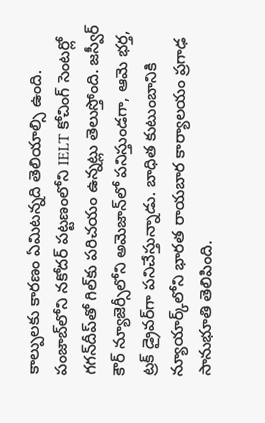కాల్పులకు కారణం ఏమిటన్నది తెలియాల్సి ఉంది. పంజాబ్‌లోని నకోదర్‌ పట్టణంలోని IELT కోచింగ్‌ సెంటర్లో గగన్‌దీప్‌తో గిల్‌కు పరిచయం ఉన్నట్లు తెలుస్తోంది. జస్వీర్‌ కౌర్‌ న్యూజెర్సీలోని అమెజాన్‌లో పనిస్తుండగా, ఆమె భర్త, ట్రక్‌ డ్రైవర్‌గా పనిచేస్తున్నాడు. బాధిత కుటుంబానికి న్యూయార్క్‌లోని భారత రాయబార కార్యాలయం ప్రగాఢ సానుభూతి తెలిపింది.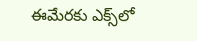ఈమేరకు ఎక్స్‌లో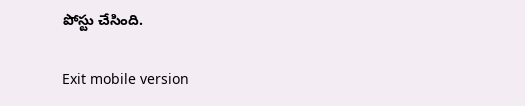పోస్టు చేసింది.

Exit mobile version